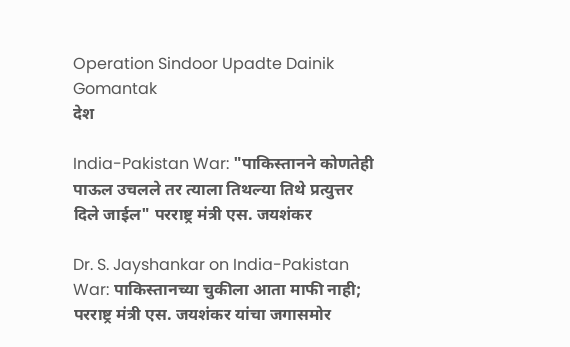Operation Sindoor Upadte Dainik Gomantak
देश

India-Pakistan War: "पाकिस्तानने कोणतेही पाऊल उचलले तर त्याला तिथल्या तिथे प्रत्युत्तर दिले जाईल" परराष्ट्र मंत्री एस. जयशंकर

Dr. S. Jayshankar on India-Pakistan War: पाकिस्तानच्या चुकीला आता माफी नाही; परराष्ट्र मंत्री एस. जयशंकर यांचा जगासमोर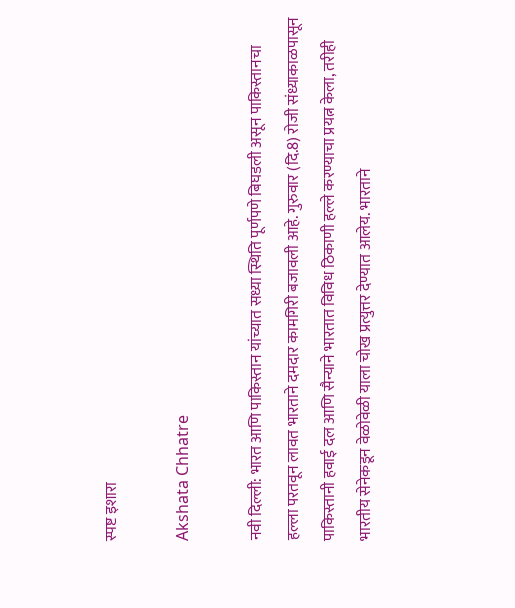स्पष्ट इशारा

Akshata Chhatre

नवी दिल्ली: भारत आणि पाकिस्तान यांच्यात सध्या स्थिति पूर्णपणे बिघडली असून पाकिस्तानचा हल्ला परतवून लावत भारताने दमदार कामगिरी बजावली आहे. गुरुवार (दि.8) रोजी संध्याकाळपासून पाकिस्तानी हवाई दल आणि सैन्याने भारतात विविध ठिकाणी हल्ले करण्याचा प्रयत्न केला, तरीही भारतीय सेनेकडून वेळोवेळी याला चोख प्रत्युत्तर देण्यात आलेय. भारताने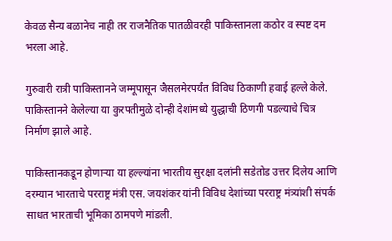केवळ सैन्य बळानेच नाही तर राजनैतिक पातळीवरही पाकिस्तानला कठोर व स्पष्ट दम भरला आहे.

गुरुवारी रात्री पाकिस्तानने जम्मूपासून जैसलमेरपर्यंत विविध ठिकाणी हवाई हल्ले केले. पाकिस्तानने केलेल्या या कुरपतीमुळे दोन्ही देशांमध्ये युद्धाची ठिणगी पडल्याचे चित्र निर्माण झाले आहे.

पाकिस्तानकडून होणाऱ्या या हल्ल्यांना भारतीय सुरक्षा दलांनी सडेतोड उत्तर दिलेय आणि दरम्यान भारताचे परराष्ट्र मंत्री एस. जयशंकर यांनी विविध देशांच्या परराष्ट्र मंत्र्यांशी संपर्क साधत भारताची भूमिका ठामपणे मांडली.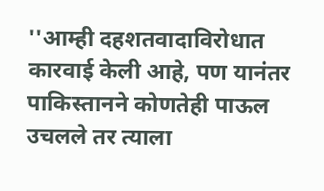''आम्ही दहशतवादाविरोधात कारवाई केली आहे, पण यानंतर पाकिस्तानने कोणतेही पाऊल उचलले तर त्याला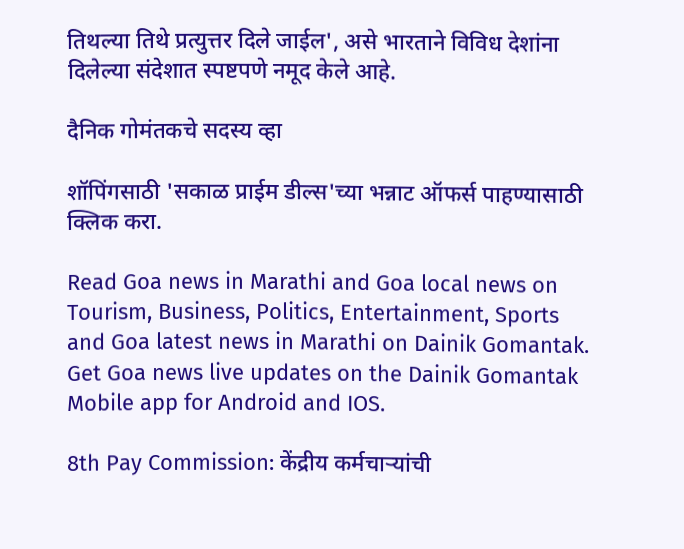तिथल्या तिथे प्रत्युत्तर दिले जाईल', असे भारताने विविध देशांना दिलेल्या संदेशात स्पष्टपणे नमूद केले आहे.

दैनिक गोमंतकचे सदस्य व्हा

शॉपिंगसाठी 'सकाळ प्राईम डील्स'च्या भन्नाट ऑफर्स पाहण्यासाठी क्लिक करा.

Read Goa news in Marathi and Goa local news on Tourism, Business, Politics, Entertainment, Sports and Goa latest news in Marathi on Dainik Gomantak. Get Goa news live updates on the Dainik Gomantak Mobile app for Android and IOS.

8th Pay Commission: केंद्रीय कर्मचाऱ्यांची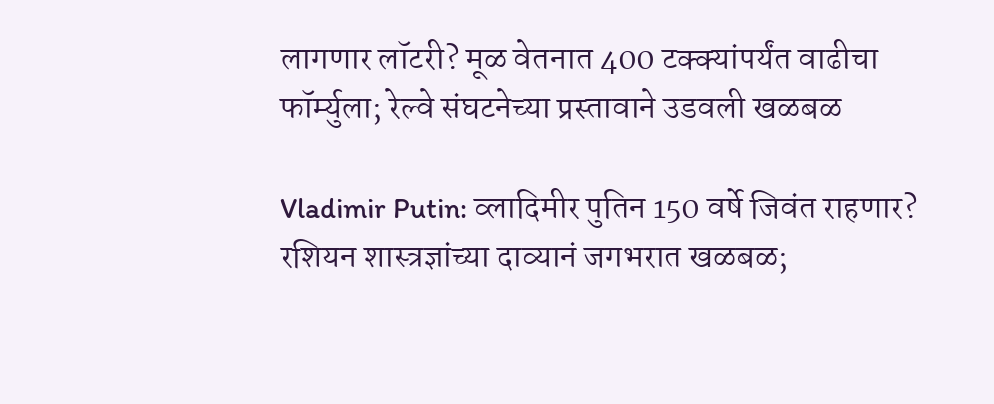लागणार लॉटरी? मूळ वेतनात 400 टक्क्यांपर्यंत वाढीचा फॉर्म्युला; रेल्वे संघटनेच्या प्रस्तावाने उडवली खळबळ

Vladimir Putin: व्लादिमीर पुतिन 150 वर्षे जिवंत राहणार? रशियन शास्त्रज्ञांच्या दाव्यानं जगभरात खळबळ;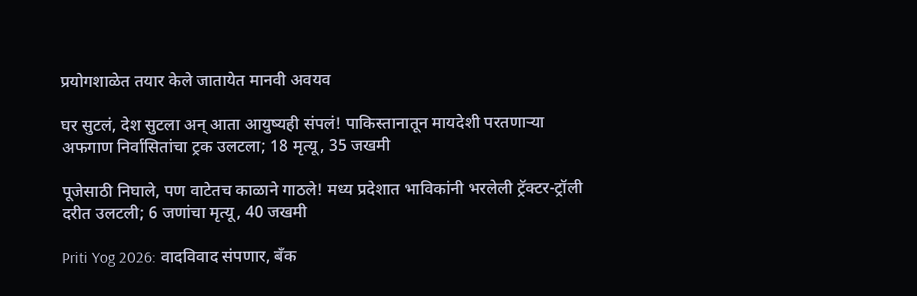प्रयोगशाळेत तयार केले जातायेत मानवी अवयव

घर सुटलं, देश सुटला अन् आता आयुष्यही संपलं! पाकिस्तानातून मायदेशी परतणाऱ्या अफगाण निर्वासितांचा ट्रक उलटला; 18 मृत्यू, 35 जखमी

पूजेसाठी निघाले, पण वाटेतच काळाने गाठले! मध्य प्रदेशात भाविकांनी भरलेली ट्रॅक्टर-ट्रॉली दरीत उलटली; 6 जणांचा मृत्यू, 40 जखमी

Priti Yog 2026: वादविवाद संपणार, बँक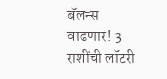बॅलन्स वाढणार! 3 राशींची लॉटरी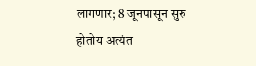लागणार; 8 जूनपासून सुरु होतोय अत्यंत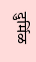दुर्मिळ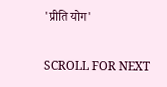'प्रीति योग'

SCROLL FOR NEXT